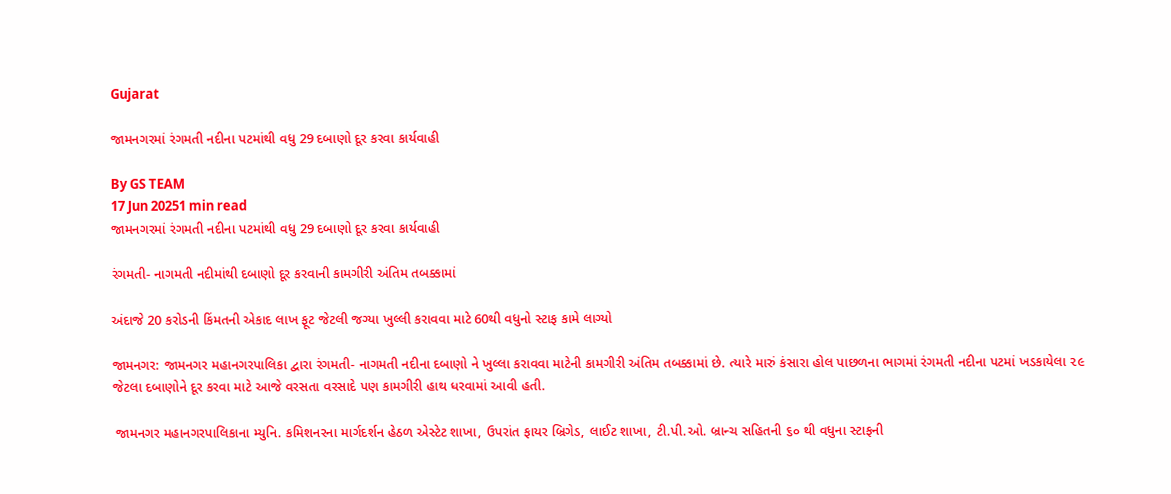Gujarat

જામનગરમાં રંગમતી નદીના પટમાંથી વધુ 29 દબાણો દૂર કરવા કાર્યવાહી

By GS TEAM
17 Jun 20251 min read
જામનગરમાં રંગમતી નદીના પટમાંથી વધુ 29 દબાણો દૂર કરવા કાર્યવાહી

રંગમતી- નાગમતી નદીમાંથી દબાણો દૂર કરવાની કામગીરી અંતિમ તબક્કામાં

અંદાજે 20 કરોડની કિંમતની એકાદ લાખ ફૂટ જેટલી જગ્યા ખુલ્લી કરાવવા માટે 60થી વધુનો સ્ટાફ કામે લાગ્યો

જામનગર: જામનગર મહાનગરપાલિકા દ્વારા રંગમતી- નાગમતી નદીના દબાણો ને ખુલ્લા કરાવવા માટેની કામગીરી અંતિમ તબક્કામાં છે. ત્યારે મારું કંસારા હોલ પાછળના ભાગમાં રંગમતી નદીના પટમાં ખડકાયેલા ૨૯ જેટલા દબાણોને દૂર કરવા માટે આજે વરસતા વરસાદે પણ કામગીરી હાથ ધરવામાં આવી હતી.

 જામનગર મહાનગરપાલિકાના મ્યુનિ. કમિશનરના માર્ગદર્શન હેઠળ એસ્ટેટ શાખા, ઉપરાંત ફાયર બ્રિગેડ, લાઈટ શાખા, ટી.પી.ઓ. બ્રાન્ચ સહિતની ૬૦ થી વધુના સ્ટાફની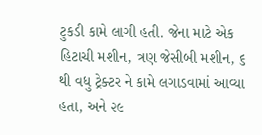ટુકડી કામે લાગી હતી. જેના માટે એક હિટાચી મશીન, ત્રણ જેસીબી મશીન, ૬ થી વધુ ટ્રેક્ટર ને કામે લગાડવામાં આવ્યા હતા, અને ૨૯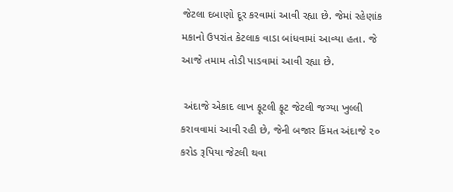જેટલા દબાણો દૂર કરવામાં આવી રહ્યા છે. જેમાં રહેણાંક મકાનો ઉપરાંત કેટલાક વાડા બાંધવામાં આવ્યા હતા. જે આજે તમામ તોડી પાડવામાં આવી રહ્યા છે.

 અંદાજે એકાદ લાખ ફૂટલી ફૂટ જેટલી જગ્યા ખુલ્લી કરાવવામાં આવી રહી છે, જેની બજાર કિંમત અંદાજે ૨૦ કરોડ રૂપિયા જેટલી થવા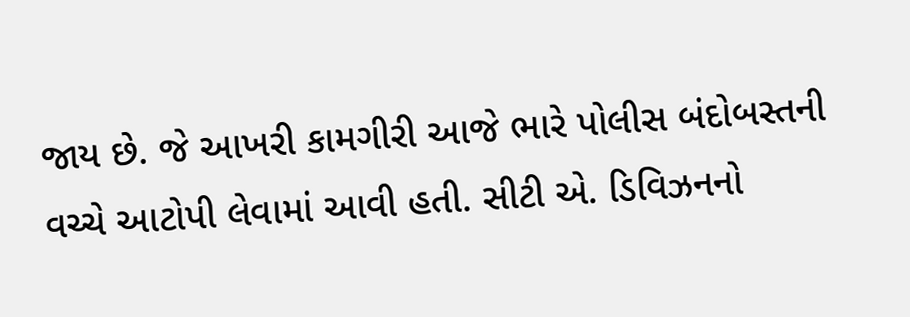જાય છે. જે આખરી કામગીરી આજે ભારે પોલીસ બંદોબસ્તની વચ્ચે આટોપી લેવામાં આવી હતી. સીટી એ. ડિવિઝનનો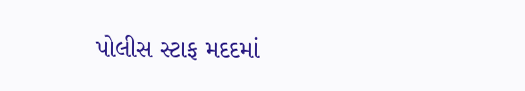પોલીસ સ્ટાફ મદદમાં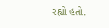રહ્યો હતો.